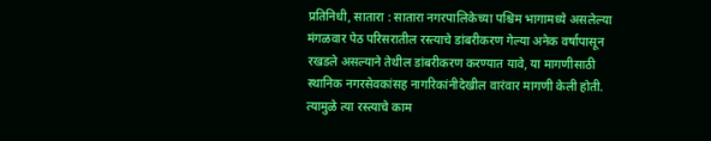प्रतिनिधी, सातारा : सातारा नगरपालिकेच्या पश्चिम भागामध्ये असलेल्या मंगळवार पेठ परिसरातील रस्त्याचे डांबरीकरण गेल्या अनेक वर्षापासून रखडले असल्याने तेथील डांबरीकरण करण्यात यावे, या मागणीसाठी स्थानिक नगरसेवकांसह नागरिकांनीदेखील वारंवार मागणी केली होती. त्यामुळे त्या रस्त्याचे काम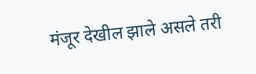मंजूर देखील झाले असले तरी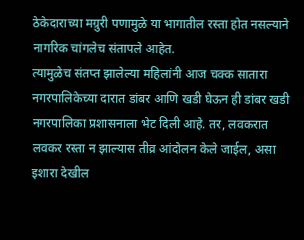ठेकेदाराच्या मग्रुरी पणामुळे या भागातील रस्ता होत नसल्याने नागरिक चांगलेच संतापले आहेत.
त्यामुळेच संतप्त झालेल्या महिलांनी आज चक्क सातारा नगरपालिकेच्या दारात डांबर आणि खडी घेऊन ही डांबर खडी नगरपालिका प्रशासनाला भेट दिली आहे. तर, लवकरात लवकर रस्ता न झाल्यास तीव्र आंदोलन केले जाईल, असा इशारा देखील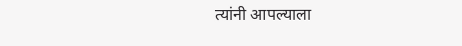त्यांनी आपल्याला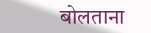बोलताना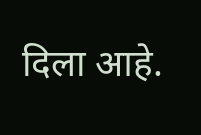दिला आहे.